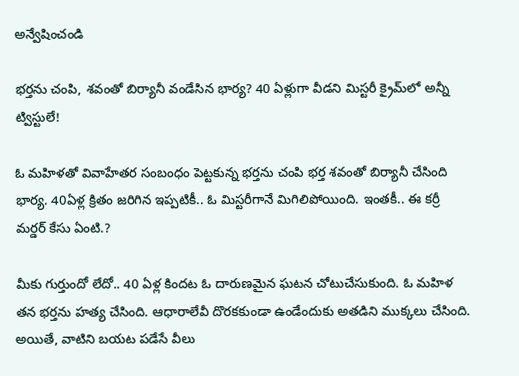అన్వేషించండి

భర్తను చంపి, శవంతో బిర్యానీ వండేసిన భార్య? 40 ఏళ్లుగా వీడని మిస్టరీ క్రైమ్‌లో అన్నీ ట్విస్టులే!

ఓ మహిళతో వివాహేతర సంబంధం పెట్టకున్న భర్తను చంపి భర్త శవంతో బిర్యానీ చేసింది భార్య. 40ఏళ్ల క్రితం జరిగిన ఇప్పటికీ.. ఓ మిస్టరీగానే మిగిలిపోయింది. ఇంతకీ.. ఈ కర్రీ మర్డర్‌ కేసు ఏంటి.?

మీకు గుర్తుందో లేదో.. 40 ఏళ్ల కిందట ఓ దారుణమైన ఘటన చోటుచేసుకుంది. ఓ మహిళ తన భర్తను హత్య చేసింది. ఆధారాలేవీ దొరకకుండా ఉండేందుకు అతడిని ముక్కలు చేసింది. అయితే, వాటిని బయట పడేసే వీలు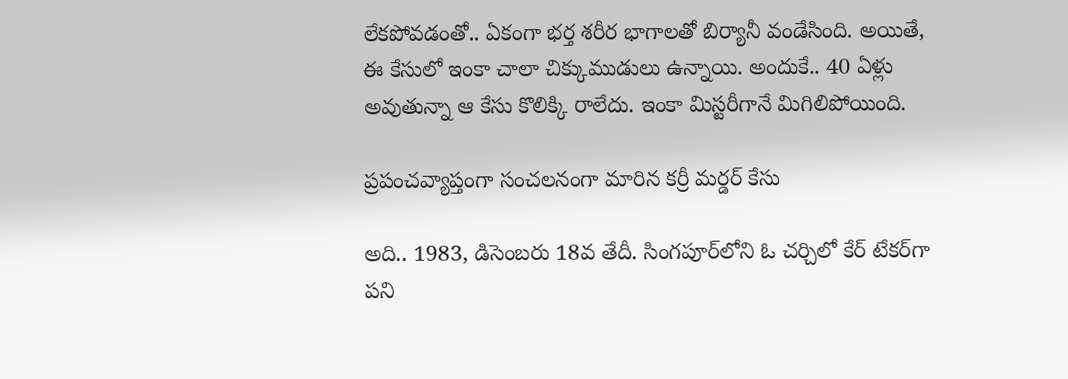లేకపోవడంతో.. ఏకంగా భర్త శరీర భాగాలతో బిర్యానీ వండేసింది. అయితే, ఈ కేసులో ఇంకా చాలా చిక్కుముడులు ఉన్నాయి. అందుకే.. 40 ఏళ్లు అవుతున్నా ఆ కేసు కొలిక్కి రాలేదు. ఇంకా మిస్టరీగానే మిగిలిపోయింది.

ప్రపంచవ్యాప్తంగా సంచలనంగా మారిన కర్రీ మర్డర్‌ కేసు

అది.. 1983, డిసెంబరు 18వ తేదీ. సింగపూర్‌లోని ఓ చర్చిలో కేర్‌ టేకర్‌గా పని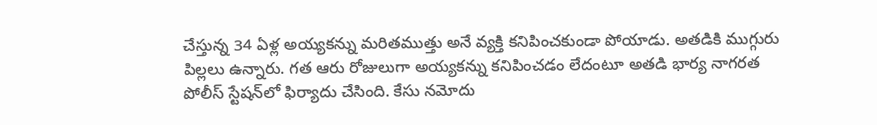చేస్తున్న 34 ఏళ్ల అయ్యకన్ను మరితముత్తు అనే వ్యక్తి కనిపించకుండా పోయాడు. అతడికి ముగ్గురు పిల్లలు ఉన్నారు. గత ఆరు రోజులుగా అయ్యకన్ను కనిపించడం లేదంటూ అతడి భార్య నాగరత పోలీస్ స్టేషన్‌లో ఫిర్యాదు చేసింది. కేసు నమోదు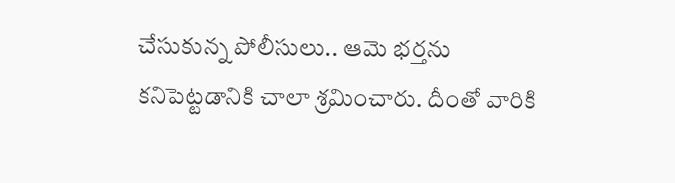చేసుకున్న పోలీసులు.. ఆమె భర్తను కనిపెట్టడానికి చాలా శ్రమించారు. దీంతో వారికి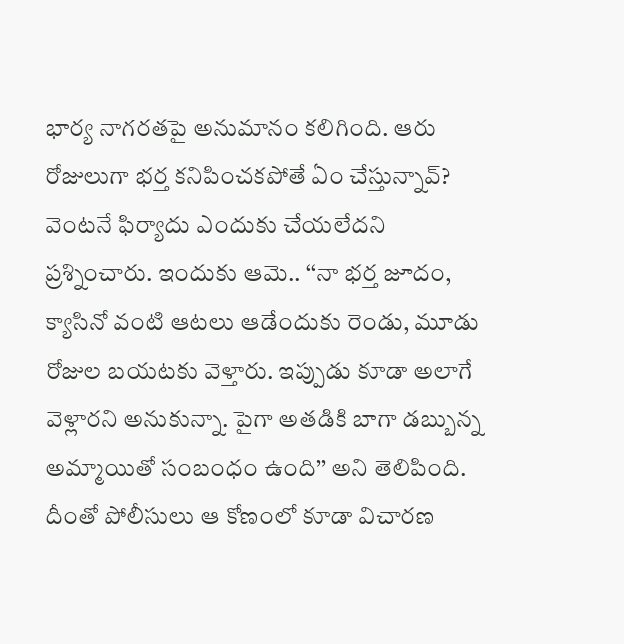భార్య నాగరతపై అనుమానం కలిగింది. ఆరు రోజులుగా భర్త కనిపించకపోతే ఏం చేస్తున్నావ్? వెంటనే ఫిర్యాదు ఎందుకు చేయలేదని ప్రశ్నించారు. ఇందుకు ఆమె.. ‘‘నా భర్త జూదం, క్యాసినో వంటి ఆటలు ఆడేందుకు రెండు, మూడు రోజుల బయటకు వెళ్తారు. ఇప్పుడు కూడా అలాగే వెళ్లారని అనుకున్నా. పైగా అతడికి బాగా డబ్బున్న అమ్మాయితో సంబంధం ఉంది’’ అని తెలిపింది. దీంతో పోలీసులు ఆ కోణంలో కూడా విచారణ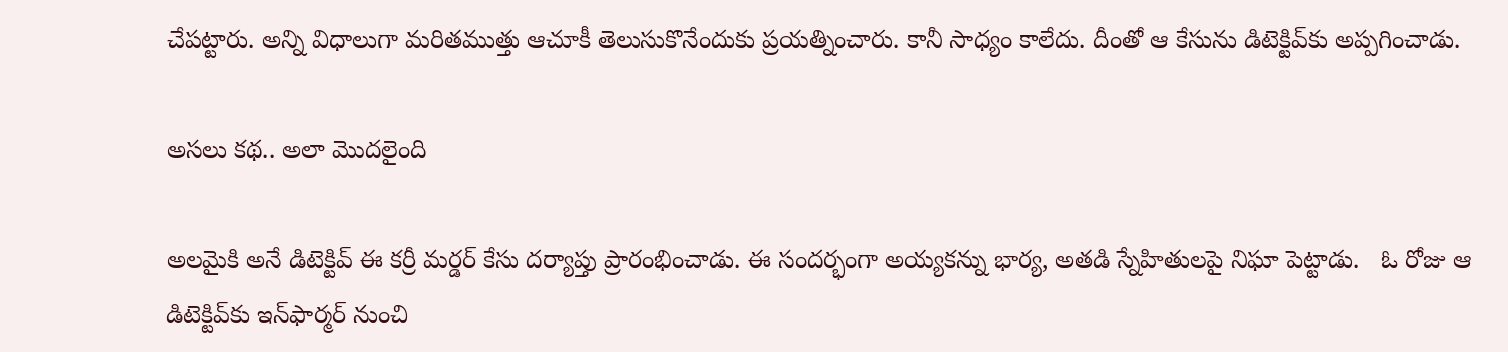చేపట్టారు. అన్ని విధాలుగా మరితముత్తు ఆచూకీ తెలుసుకొనేందుకు ప్రయత్నించారు. కానీ సాధ్యం కాలేదు. దీంతో ఆ కేసును డిటెక్టివ్‌కు అప్పగించాడు.

అసలు కథ.. అలా మొదలైంది

అలమైకి అనే డిటెక్టివ్ ఈ కర్రీ మర్డర్‌ కేసు దర్యాప్తు ప్రారంభించాడు. ఈ సందర్భంగా అయ్యకన్ను భార్య, అతడి స్నేహితులపై నిఘా పెట్టాడు.   ఓ రోజు ఆ డిటెక్టివ్‌కు ఇన్‌ఫార్మర్ నుంచి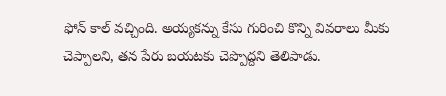ఫోన్‌ కాల్‌ వచ్చింది. అయ్యకన్ను కేసు గురించి కొన్ని వివరాలు మీకు చెప్పాలని, తన పేరు బయటకు చెప్పొద్దని తెలిపాడు.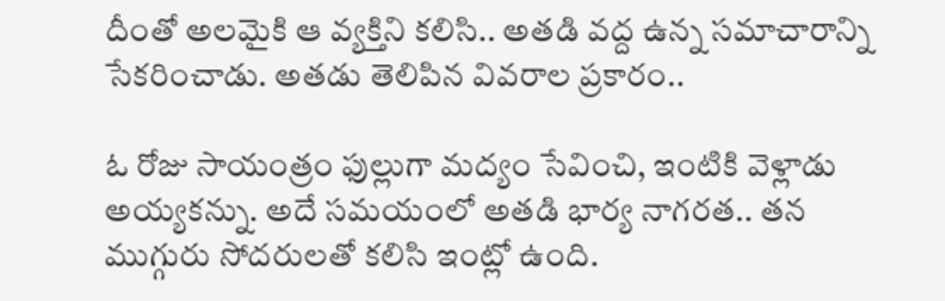దీంతో అలమైకి ఆ వ్యక్తిని కలిసి.. అతడి వద్ద ఉన్న సమాచారాన్ని సేకరించాడు. అతడు తెలిపిన వివరాల ప్రకారం..

ఓ రోజు సాయంత్రం ఫుల్లుగా మద్యం సేవించి, ఇంటికి వెళ్లాడు అయ్యకన్ను. అదే సమయంలో అతడి భార్య నాగరత.. తన ముగ్గురు సోదరులతో కలిసి ఇంట్లో ఉంది.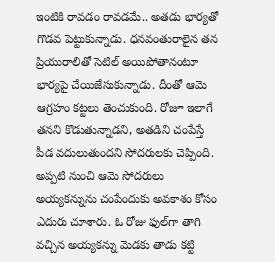ఇంటికి రావడం రావడమే.. అతడు భార్యతో గొడవ పెట్టుకున్నాడు. ధనవంతురాలైన తన ప్రియురాలితో సెటిల్‌ అయిపోతానంటూ భార్యపై చేయిజేసుకున్నాడు. దీంతో ఆమె ఆగ్రహం కట్టలు తెంచుకుంది. రోజూ ఇలాగే తనని కొడుతున్నాడని, అతడిని చంపేస్తే పీడ వదులుతుందని సోదరులకు చెప్పింది. అప్పటి నుంచి ఆమె సోదరులు అయ్యకన్నును చంపేందుకు అవకాశం కోసం ఎదురు చూశారు. ఓ రోజు ఫుల్‌గా తాగి వచ్చిన అయ్యకన్ను మెడకు తాడు కట్టి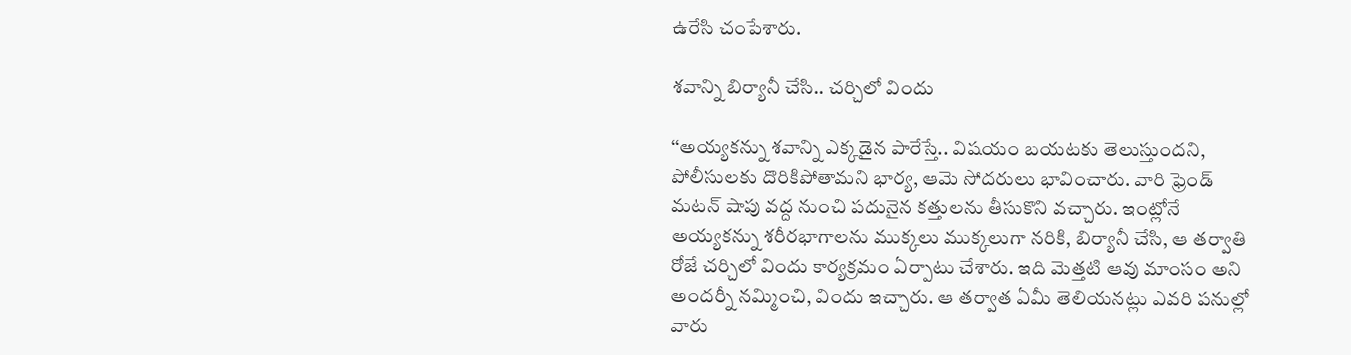ఉరేసి చంపేశారు.

శవాన్ని బిర్యానీ చేసి.. చర్చిలో విందు

‘‘అయ్యకన్ను శవాన్ని ఎక్కడైన పారేస్తే.. విషయం బయటకు తెలుస్తుందని, పోలీసులకు దొరికిపోతామని భార్య, ఆమె సోదరులు భావించారు. వారి ఫ్రెండ్ మటన్‌ షాపు వద్ద నుంచి పదునైన కత్తులను తీసుకొని వచ్చారు. ఇంట్లోనే అయ్యకన్ను శరీరభాగాలను ముక్కలు ముక్కలుగా నరికి, బిర్యానీ చేసి, ఆ తర్వాతి రోజే చర్చిలో విందు కార్యక్రమం ఏర్పాటు చేశారు. ఇది మెత్తటి ఆవు మాంసం అని అందర్నీ నమ్మించి, విందు ఇచ్చారు. ఆ తర్వాత ఏమీ తెలియనట్లు ఎవరి పనుల్లో వారు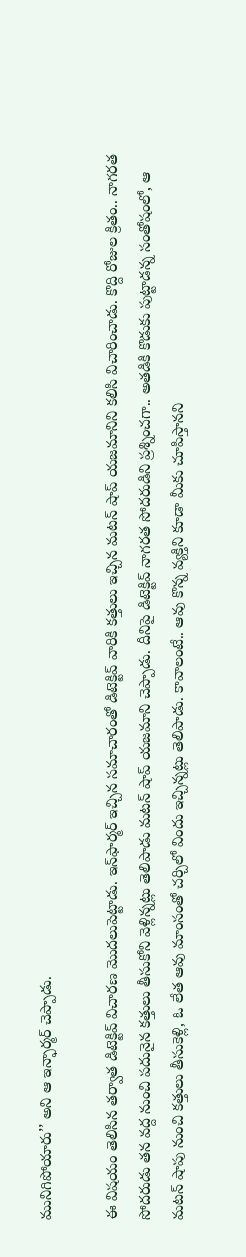మునిగిపోయారు’’ అని ఆ ఇన్ఫార్మర్ చెప్పాడు.

ఈ విషయం తెలిసిన తర్వాత డిటెక్టివ్ విచారణ మొదలుపెట్టాడు. ఇన్‌ఫార్మర్ ఇచ్చిన సమాచారంతో డిటెక్టివ్ వారికి కత్తులు ఇచ్చిన మటన్ షాప్‌ యజమానిని కలిసి విచారించాడు. కొద్ది రోజుల క్రితం.. నాగరత సోదరుడు తన వద్ద నుంచి పదునైన కత్తులు తీసుకోని వెళ్లిన్నట్లు తెలిపాడు మటన్‌ షాప్‌ యజమాని చెప్పాడు. దీనిపై డిటెక్టివ్ నాగరత సోదరుడిని ప్రశ్నించగా.. అతడికి కొడుకు పుట్టాడన్న సంతోషంలో, ఆ మటన్‌ షాపు నుంచి కత్తులు తీసుకెళ్లి, ఓ లేత ఆవు మాంసంతో చర్చిలో విందు ఇచ్చిన్నట్లు తెలిపాడు. కావాలంటే.. ఆవు కొన్న వ్యక్తిని కూడా మీకు చూపిస్తానని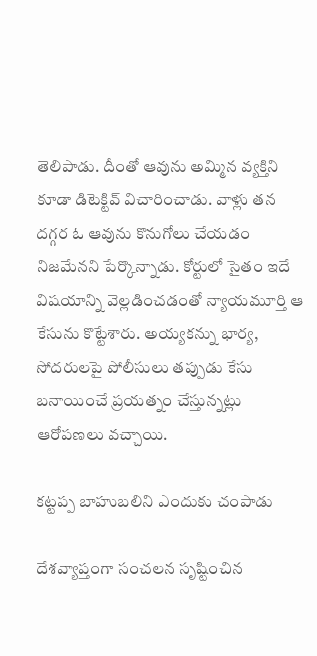తెలిపాడు. దీంతో ఆవును అమ్మిన వ్యక్తిని కూడా డిటెక్టివ్ విచారించాడు. వాళ్లు తన దగ్గర ఓ ఆవును కొనుగోలు చేయడం నిజమేనని పేర్కొన్నాడు. కోర్టులో సైతం ఇదే విషయాన్ని వెల్లడించడంతో న్యాయమూర్తి ఆ కేసును కొట్టేశారు. అయ్యకన్ను భార్య, సోదరులపై పోలీసులు తప్పుడు కేసు బనాయించే ప్రయత్నం చేస్తున్నట్లు ఆరోపణలు వచ్చాయి.

కట్టప్ప బాహుబలిని ఎందుకు చంపాడు

దేశవ్యాప్తంగా సంచలన సృష్టించిన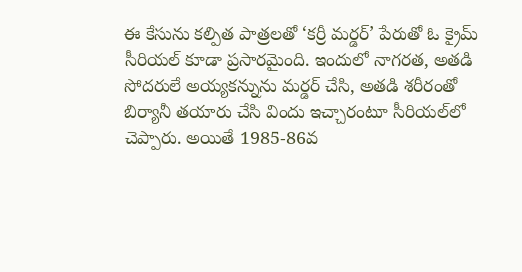ఈ కేసును కల్పిత పాత్రలతో ‘కర్రీ మర్డర్‌’ పేరుతో ఓ క్రైమ్‌ సీరియల్‌ కూడా ప్రసారమైంది. ఇందులో నాగరత, అతడి సోదరులే అయ్యకన్నును మర్డర్‌ చేసి, అతడి శరీరంతో బిర్యానీ తయారు చేసి విందు ఇచ్చారంటూ సీరియల్‌‌లో చెప్పారు. అయితే 1985-86వ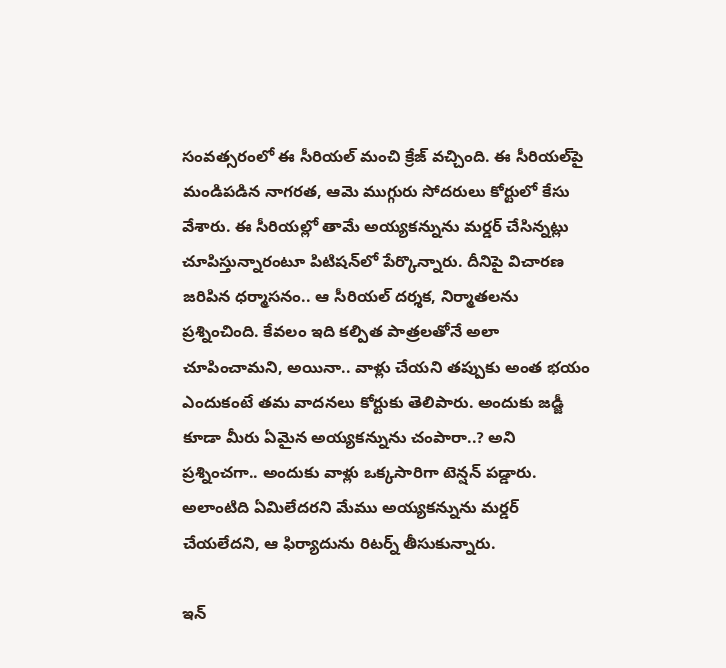సంవత్సరంలో ఈ సీరియల్‌ మంచి క్రేజ్ వచ్చింది. ఈ సీరియల్‌పై మండిపడిన నాగరత, ఆమె ముగ్గురు సోదరులు కోర్టులో కేసు వేశారు. ఈ సీరియల్లో తామే అయ్యకన్నును మర్డర్‌ చేసిన్నట్లు చూపిస్తున్నారంటూ పిటిషన్‌లో పేర్కొన్నారు. దీనిపై విచారణ జరిపిన ధర్మాసనం.. ఆ సీరియల్‌ దర్శక, నిర్మాతలను ప్రశ్నించింది. కేవలం ఇది కల్పిత పాత్రలతోనే అలా చూపించామని, అయినా.. వాళ్లు చేయని తప్పుకు అంత భయం ఎందుకంటే తమ వాదనలు కోర్టుకు తెలిపారు. అందుకు జడ్జీ కూడా మీరు ఏమైన అయ్యకన్నును చంపారా..? అని ప్రశ్నించగా.. అందుకు వాళ్లు ఒక్కసారిగా టెన్షన్‌ పడ్డారు. అలాంటిది ఏమిలేదరని మేము అయ్యకన్నును మర్డర్‌ చేయలేదని, ఆ ఫిర్యాదును రిటర్న్‌ తీసుకున్నారు.

ఇన్‌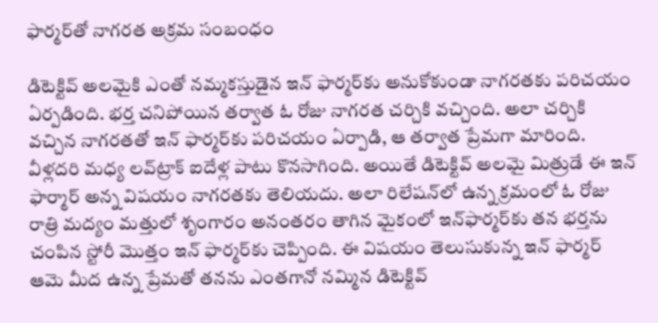ఫార్మర్‌తో నాగరత అక్రమ సంబంధం

డిటెక్టివ్‌ అలమైకి ఎంతో నమ్మకస్తుడైన ఇన్‌ ఫార్మర్‌కు అనుకోకుండా నాగరతకు పరిచయం ఏర్పడింది. భర్త చనిపోయిన తర్వాత ఓ రోజు నాగరత చర్చికి వచ్చింది. అలా చర్చికి వచ్చిన నాగరతతో ఇన్‌ ఫార్మర్‌కు పరిచయం ఏర్పాడి, ఆ తర్వాత ప్రేమగా మారింది. వీళ్లదరి మధ్య లవ్‌ట్రాక్‌ ఐదేళ్ల పాటు కొనసాగింది. అయితే డిటెక్టివ్‌ అలమై మిత్రుడే ఈ ఇన్‌ ఫార్మార్‌ అన్న విషయం నాగరతకు తెలియదు. అలా రిలేషన్‌లో ఉన్న క్రమంలో ఓ రోజు రాత్రి మద్యం మత్తులో శృంగారం అనంతరం తాగిన మైకంలో ఇన్‌ఫార్మర్‌కు తన భర్తను చంపిన స్టోరీ మొత్తం ఇన్‌ ఫార్మర్‌కు చెప్పింది. ఈ విషయం తెలుసుకున్న ఇన్‌ ఫార్మర్‌ ఆమె మీద ఉన్న ప్రేమతో తనను ఎంతగానో నమ్మిన డిటెక్టివ్‌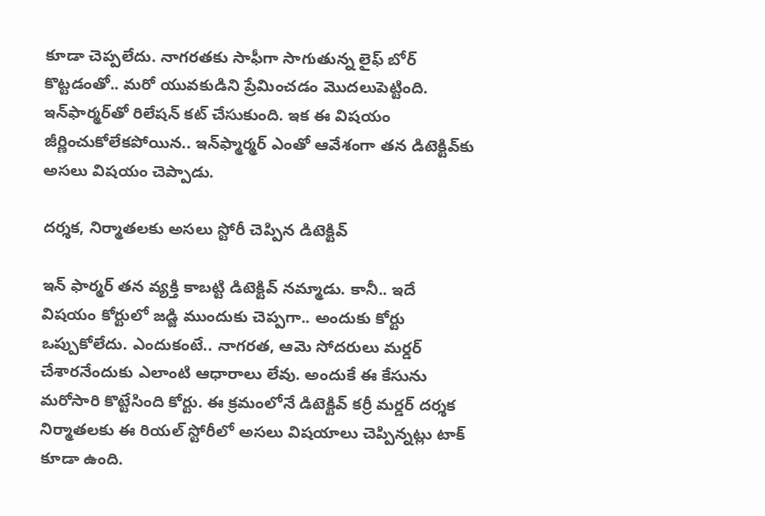కూడా చెప్పలేదు. నాగరతకు సాఫీగా సాగుతున్న లైఫ్‌ బోర్‌ కొట్టడంతో.. మరో యువకుడిని ప్రేమించడం మొదలుపెట్టింది. ఇన్‌ఫార్మర్‌తో రిలేషన్‌ కట్‌ చేసుకుంది. ఇక ఈ విషయం జీర్ణించుకోలేకపోయిన.. ఇన్‌ఫ్మార్మర్‌ ఎంతో ఆవేశంగా తన డిటెక్టివ్‌కు అసలు విషయం చెప్పాడు.

దర్శక, నిర్మాతలకు అసలు స్టోరీ చెప్పిన డిటెక్టివ్‌

ఇన్‌ ఫార్మర్‌ తన వ్యక్తి కాబట్టి డిటెక్టివ్‌ నమ్మాడు. కానీ.. ఇదే విషయం కోర్టులో జడ్జి ముందుకు చెప్పగా.. అందుకు కోర్టు ఒప్పుకోలేదు. ఎందుకంటే.. నాగరత, ఆమె సోదరులు మర్డర్‌ చేశారనేందుకు ఎలాంటి ఆధారాలు లేవు. అందుకే ఈ కేసును మరోసారి కొట్టేసింది కోర్టు. ఈ క్రమంలోనే డిటెక్టివ్‌ కర్రీ మర్డర్‌ దర్శక నిర్మాతలకు ఈ రియల్‌ స్టోరీలో అసలు విషయాలు చెప్పిన్నట్లు టాక్‌ కూడా ఉంది.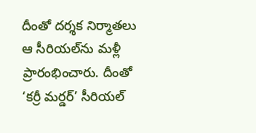దీంతో దర్శక నిర్మాతలు ఆ సీరియల్‌ను మళ్లీ ప్రారంభించారు. దీంతో ‘కర్రీ మర్డర్‌’ సీరియల్‌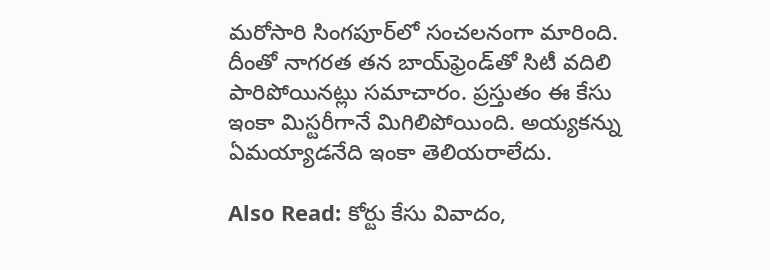మరోసారి సింగపూర్‌‌లో సంచలనంగా మారింది. దీంతో నాగరత తన బాయ్‌ఫ్రెండ్‌తో సిటీ వదిలి పారిపోయినట్లు సమాచారం. ప్రస్తుతం ఈ కేసు ఇంకా మిస్టరీగానే మిగిలిపోయింది. అయ్యకన్ను ఏమయ్యాడనేది ఇంకా తెలియరాలేదు.

Also Read: కోర్టు కేసు వివాదం,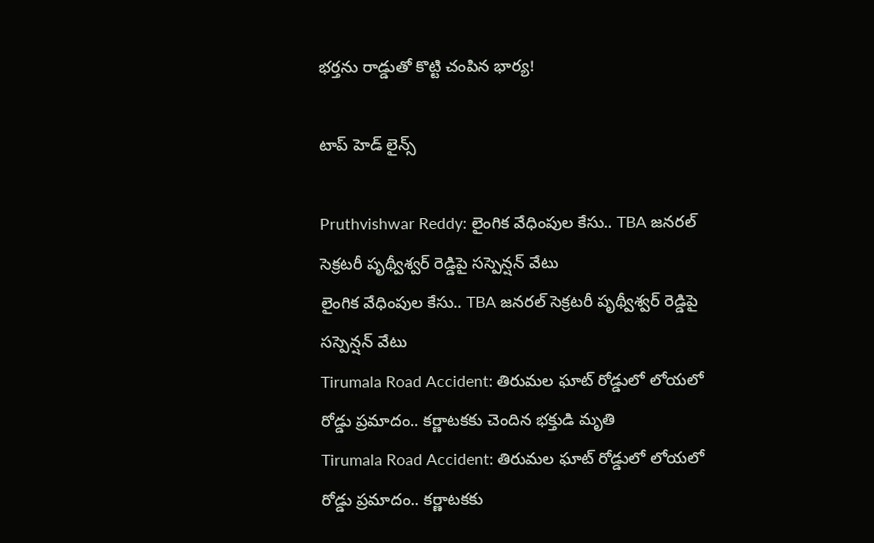భర్తను రాడ్డుతో కొట్టి చంపిన భార్య!

టాప్ హెడ్ లైన్స్

Pruthvishwar Reddy: లైంగిక వేధింపుల కేసు.. TBA జనరల్ సెక్రటరీ పృథ్వీశ్వర్ రెడ్డిపై సస్పెన్షన్ వేటు
లైంగిక వేధింపుల కేసు.. TBA జనరల్ సెక్రటరీ పృథ్వీశ్వర్ రెడ్డిపై సస్పెన్షన్ వేటు
Tirumala Road Accident: తిరుమల ఘాట్ రోడ్డులో లోయలో రోడ్డు ప్రమాదం.. కర్ణాటకకు చెందిన భక్తుడి మృతి
Tirumala Road Accident: తిరుమల ఘాట్ రోడ్డులో లోయలో రోడ్డు ప్రమాదం.. కర్ణాటకకు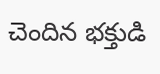చెందిన భక్తుడి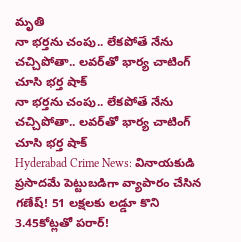మృతి
నా భర్తను చంపు.. లేకపోతే నేను చచ్చిపోతా.. లవర్‌తో భార్య చాటింగ్ చూసి భర్త షాక్
నా భర్తను చంపు.. లేకపోతే నేను చచ్చిపోతా.. లవర్‌తో భార్య చాటింగ్ చూసి భర్త షాక్
Hyderabad Crime News: వినాయకుడి ప్రసాదమే పెట్టుబడిగా వ్యాపారం చేసిన గణేష్‌! 51 లక్షలకు లడ్డూ కొని 3.45కోట్లతో పరార్‌!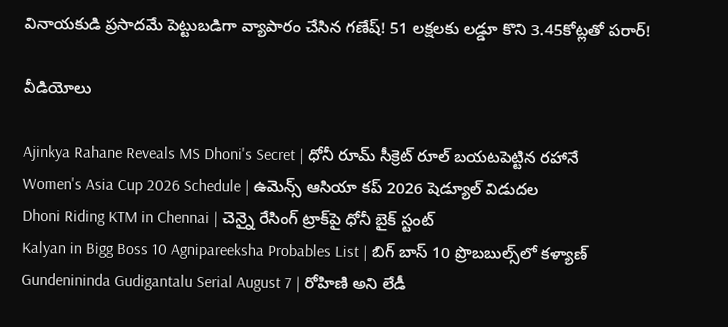వినాయకుడి ప్రసాదమే పెట్టుబడిగా వ్యాపారం చేసిన గణేష్‌! 51 లక్షలకు లడ్డూ కొని 3.45కోట్లతో పరార్‌!

వీడియోలు

Ajinkya Rahane Reveals MS Dhoni's Secret | ధోనీ రూమ్ సీక్రెట్ రూల్ బయటపెట్టిన రహానే
Women's Asia Cup 2026 Schedule | ఉమెన్స్ ఆసియా కప్ 2026 షెడ్యూల్ విడుదల
Dhoni Riding KTM in Chennai | చెన్నై రేసింగ్ ట్రాక్‌పై ధోనీ బైక్ స్టంట్
Kalyan in Bigg Boss 10 Agnipareeksha Probables List | బిగ్ బాస్ 10 ప్రొబబుల్స్‌లో కళ్యాణ్
Gundenininda Gudigantalu Serial August 7 | రోహిణి అని లేడీ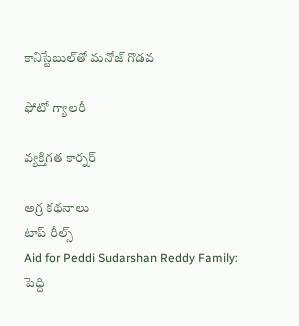కానిస్టేబుల్‌తో మనోజ్ గొడవ

ఫోటో గ్యాలరీ

వ్యక్తిగత కార్నర్

అగ్ర కథనాలు
టాప్ రీల్స్
Aid for Peddi Sudarshan Reddy Family: పెద్ది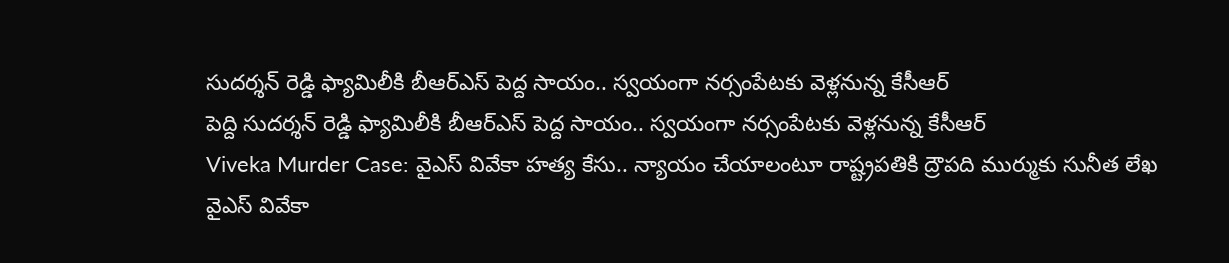సుదర్శన్ రెడ్డి ఫ్యామిలీకి బీఆర్ఎస్ పెద్ద సాయం.. స్వయంగా నర్సంపేటకు వెళ్లనున్న కేసీఆర్
పెద్ది సుదర్శన్ రెడ్డి ఫ్యామిలీకి బీఆర్ఎస్ పెద్ద సాయం.. స్వయంగా నర్సంపేటకు వెళ్లనున్న కేసీఆర్
Viveka Murder Case: వైఎస్ వివేకా హత్య కేసు.. న్యాయం చేయాలంటూ రాష్ట్రపతికి ద్రౌపది ముర్ముకు సునీత లేఖ
వైఎస్ వివేకా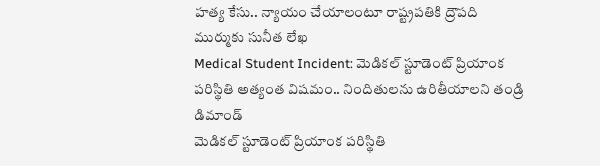హత్య కేసు.. న్యాయం చేయాలంటూ రాష్ట్రపతికి ద్రౌపది ముర్ముకు సునీత లేఖ
Medical Student Incident: మెడికల్ స్టూడెంట్ ప్రియాంక పరిస్థితి అత్యంత విషమం.. నిందితులను ఉరితీయాలని తండ్రి డిమాండ్
మెడికల్ స్టూడెంట్ ప్రియాంక పరిస్థితి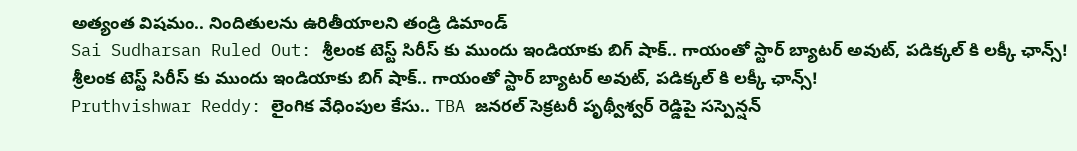అత్యంత విషమం.. నిందితులను ఉరితీయాలని తండ్రి డిమాండ్
Sai Sudharsan Ruled Out: శ్రీలంక టెస్ట్ సిరీస్ కు ముందు ఇండియాకు బిగ్ షాక్.. గాయంతో స్టార్ బ్యాటర్ అవుట్, పడిక్కల్ కి లక్కీ ఛాన్స్!
శ్రీలంక టెస్ట్ సిరీస్ కు ముందు ఇండియాకు బిగ్ షాక్.. గాయంతో స్టార్ బ్యాటర్ అవుట్, పడిక్కల్ కి లక్కీ ఛాన్స్!
Pruthvishwar Reddy: లైంగిక వేధింపుల కేసు.. TBA జనరల్ సెక్రటరీ పృథ్వీశ్వర్ రెడ్డిపై సస్పెన్షన్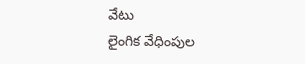వేటు
లైంగిక వేధింపుల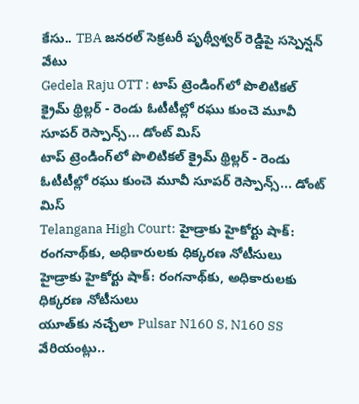కేసు.. TBA జనరల్ సెక్రటరీ పృథ్వీశ్వర్ రెడ్డిపై సస్పెన్షన్ వేటు
Gedela Raju OTT : టాప్ ట్రెండింగ్‌లో పొలిటికల్ క్రైమ్ థ్రిల్లర్ - రెండు ఓటీటీల్లో రఘు కుంచె మూవీ సూపర్ రెస్పాన్స్... డోంట్ మిస్
టాప్ ట్రెండింగ్‌లో పొలిటికల్ క్రైమ్ థ్రిల్లర్ - రెండు ఓటీటీల్లో రఘు కుంచె మూవీ సూపర్ రెస్పాన్స్... డోంట్ మిస్
Telangana High Court: హైడ్రాకు హైకోర్టు షాక్: రంగనాథ్‌కు, అధికారులకు ధిక్కరణ నోటీసులు
హైడ్రాకు హైకోర్టు షాక్: రంగనాథ్‌కు, అధికారులకు ధిక్కరణ నోటీసులు
యూత్‌కు నచ్చేలా Pulsar N160 S, N160 SS వేరియంట్లు..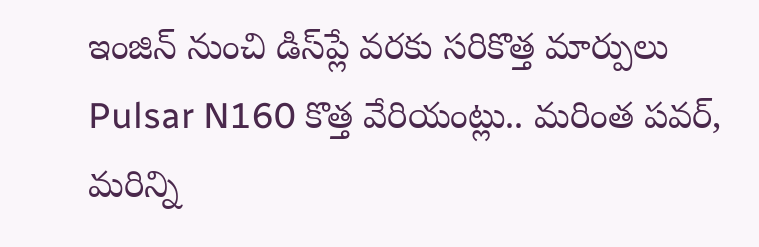ఇంజిన్ నుంచి డిస్‌ప్లే వరకు సరికొత్త మార్పులు
Pulsar N160 కొత్త వేరియంట్లు.. మరింత పవర్‌, మరిన్ని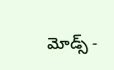మోడ్స్‌ -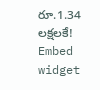రూ.1.34 లక్షలకే!
Embed widget